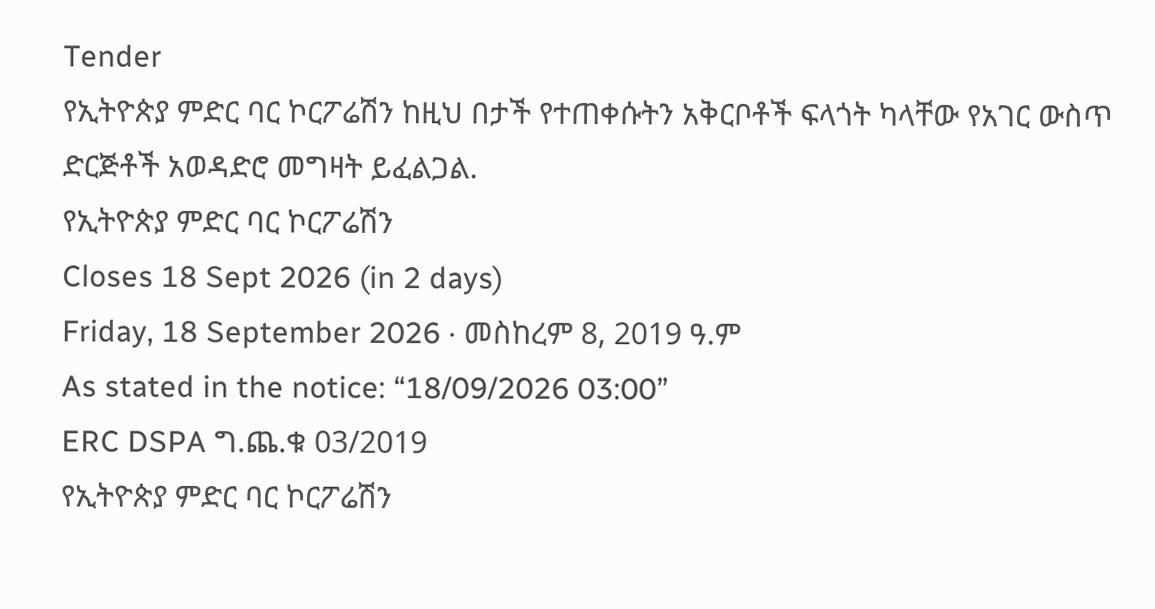Tender
የኢትዮጵያ ምድር ባር ኮርፖሬሽን ከዚህ በታች የተጠቀሱትን አቅርቦቶች ፍላጎት ካላቸው የአገር ውስጥ ድርጅቶች አወዳድሮ መግዛት ይፈልጋል.
የኢትዮጵያ ምድር ባር ኮርፖሬሽን
Closes 18 Sept 2026 (in 2 days)
Friday, 18 September 2026 · መስከረም 8, 2019 ዓ.ም
As stated in the notice: “18/09/2026 03:00”
ERC DSPA ግ.ጨ.ቁ 03/2019
የኢትዮጵያ ምድር ባር ኮርፖሬሽን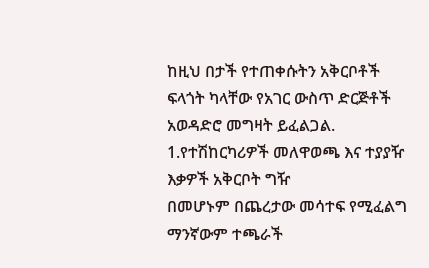ከዚህ በታች የተጠቀሱትን አቅርቦቶች ፍላጎት ካላቸው የአገር ውስጥ ድርጅቶች አወዳድሮ መግዛት ይፈልጋል.
1.የተሽከርካሪዎች መለዋወጫ እና ተያያዥ እቃዎች አቅርቦት ግዥ
በመሆኑም በጨረታው መሳተፍ የሚፈልግ ማንኛውም ተጫራች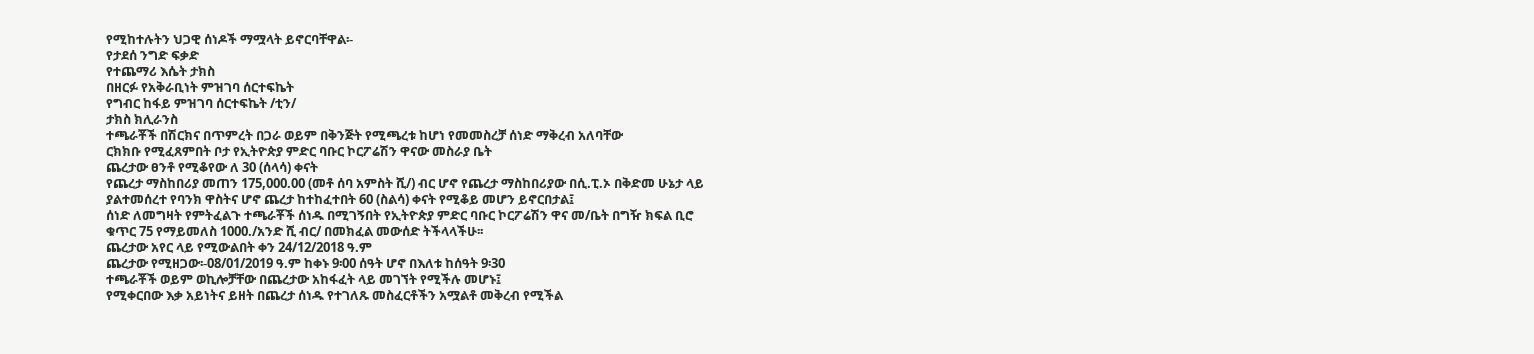የሚከተሉትን ህጋዊ ሰነዶች ማሟላት ይኖርባቸዋል፡-
የታደሰ ንግድ ፍቃድ
የተጨማሪ እሴት ታክስ
በዘርፉ የአቅራቢነት ምዝገባ ሰርተፍኬት
የግብር ከፋይ ምዝገባ ሰርተፍኬት /ቲን/
ታክስ ክሊራንስ
ተጫራቾች በሽርክና በጥምረት በጋራ ወይም በቅንጅት የሚጫረቱ ከሆነ የመመስረቻ ሰነድ ማቅረብ አለባቸው
ርክክቡ የሚፈጸምበት ቦታ የኢትዮጵያ ምድር ባቡር ኮርፖሬሽን ዋናው መስራያ ቤት
ጨረታው ፀንቶ የሚቆየው ለ 30 (ሰላሳ) ቀናት
የጨረታ ማስከበሪያ መጠን 175,000.00 (መቶ ሰባ አምስት ሺ/) ብር ሆኖ የጨረታ ማስከበሪያው በሲ.ፒ.ኦ በቅድመ ሁኔታ ላይ ያልተመሰረተ የባንክ ዋስትና ሆኖ ጨረታ ከተከፈተበት 60 (ስልሳ) ቀናት የሚቆይ መሆን ይኖርበታል፤
ሰነድ ለመግዛት የምትፈልጉ ተጫራቾች ሰነዱ በሚገኝበት የኢትዮጵያ ምድር ባቡር ኮርፖሬሽን ዋና መ/ቤት በግዥ ክፍል ቢሮ ቁጥር 75 የማይመለስ 1000./አንድ ሺ ብር/ በመክፈል መውሰድ ትችላላችሁ፡፡
ጨረታው አየር ላይ የሚውልበት ቀን 24/12/2018 ዓ.ም
ጨረታው የሚዘጋው፡-08/01/2019 ዓ.ም ከቀኑ 9፡00 ሰዓት ሆኖ በእለቱ ከሰዓት 9፡30
ተጫራቾች ወይም ወኪሎቻቸው በጨረታው አከፋፈት ላይ መገኘት የሚችሉ መሆኑ፤
የሚቀርበው እቃ አይነትና ይዘት በጨረታ ሰነዱ የተገለጹ መስፈርቶችን አሟልቶ መቅረብ የሚችል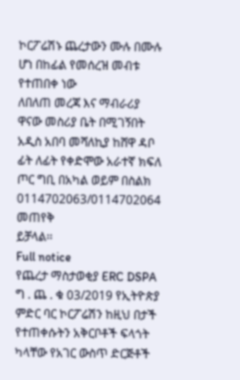ኮርፖሬሽኑ ጨረታውን ሙሉ በሙሉ ሆነ በከፊል የመሰረዝ መብቱ የተጠበቀ ነው
ለበለጠ መረጃ እና ማብራሪያ ዋናው መስሪያ ቤት በሚገኝበት አዲስ አበባ መሻለኪያ ከሸዋ ዳቦ ፊት ለፊት የቀድሞው አራተኛ ክፍለ ጦር ግቢ በአካል ወይም በስልክ 0114702063/0114702064 መጠየቅ
ይቻላል፡፡
Full notice
የጨረታ ማስታወቂያ ERC DSPA ግ . ጨ . ቁ 03/2019 የኢትዮጵያ ምድር ባር ኮርፖሬሽን ከዚህ በታች የተጠቀሱትን አቅርቦቶች ፍላጎት ካላቸው የአገር ውስጥ ድርጅቶች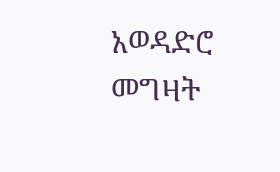አወዳድሮ መግዛት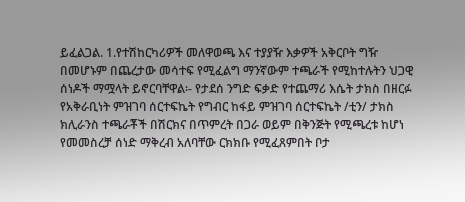ይፈልጋል. 1.የተሽከርካሪዎች መለዋወጫ እና ተያያዥ እቃዎች አቅርቦት ግዥ በመሆኑም በጨረታው መሳተፍ የሚፈልግ ማንኛውም ተጫራች የሚከተሉትን ህጋዊ ሰነዶች ማሟላት ይኖርባቸዋል፡- የታደሰ ንግድ ፍቃድ የተጨማሪ እሴት ታክስ በዘርፉ የአቅራቢነት ምዝገባ ሰርተፍኬት የግብር ከፋይ ምዝገባ ሰርተፍኬት /ቲን/ ታክስ ክሊራንስ ተጫራቾች በሽርክና በጥምረት በጋራ ወይም በቅንጅት የሚጫረቱ ከሆነ የመመስረቻ ሰነድ ማቅረብ አለባቸው ርክክቡ የሚፈጸምበት ቦታ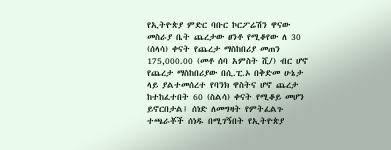የኢትዮጵያ ምድር ባቡር ኮርፖሬሽን ዋናው መስራያ ቤት ጨረታው ፀንቶ የሚቆየው ለ 30 (ሰላሳ) ቀናት የጨረታ ማስከበሪያ መጠን 175,000.00 (መቶ ሰባ አምስት ሺ/) ብር ሆኖ የጨረታ ማስከበሪያው በሲ.ፒ.ኦ በቅድመ ሁኔታ ላይ ያልተመሰረተ የባንክ ዋስትና ሆኖ ጨረታ ከተከፈተበት 60 (ስልሳ) ቀናት የሚቆይ መሆን ይኖርበታል፤ ሰነድ ለመግዛት የምትፈልጉ ተጫራቾች ሰነዱ በሚገኝበት የኢትዮጵያ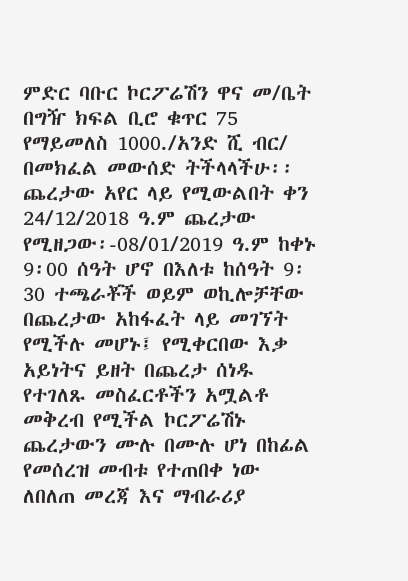ምድር ባቡር ኮርፖሬሽን ዋና መ/ቤት በግዥ ክፍል ቢሮ ቁጥር 75 የማይመለስ 1000./አንድ ሺ ብር/ በመክፈል መውሰድ ትችላላችሁ፡፡ ጨረታው አየር ላይ የሚውልበት ቀን 24/12/2018 ዓ.ም ጨረታው የሚዘጋው፡-08/01/2019 ዓ.ም ከቀኑ 9፡00 ሰዓት ሆኖ በእለቱ ከሰዓት 9፡30 ተጫራቾች ወይም ወኪሎቻቸው በጨረታው አከፋፈት ላይ መገኘት የሚችሉ መሆኑ፤ የሚቀርበው እቃ አይነትና ይዘት በጨረታ ሰነዱ የተገለጹ መስፈርቶችን አሟልቶ መቅረብ የሚችል ኮርፖሬሽኑ ጨረታውን ሙሉ በሙሉ ሆነ በከፊል የመሰረዝ መብቱ የተጠበቀ ነው ለበለጠ መረጃ እና ማብራሪያ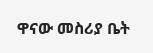ዋናው መስሪያ ቤት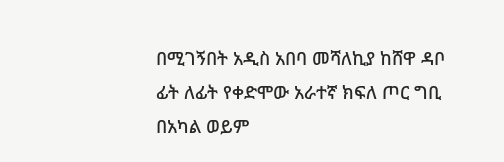በሚገኝበት አዲስ አበባ መሻለኪያ ከሸዋ ዳቦ ፊት ለፊት የቀድሞው አራተኛ ክፍለ ጦር ግቢ በአካል ወይም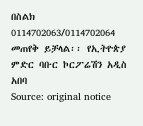በስልክ 0114702063/0114702064 መጠየቅ ይቻላል፡፡ የኢትዮጵያ ምድር ባቡር ኮርፖሬሽን አዲስ አበባ
Source: original notice